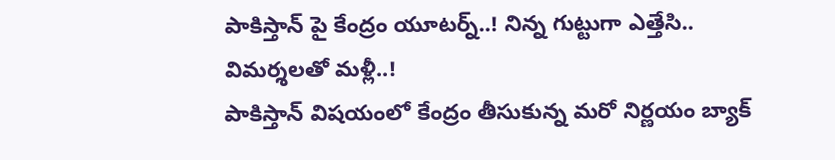పాకిస్తాన్ పై కేంద్రం యూటర్న్..! నిన్న గుట్టుగా ఎత్తేసి.. విమర్శలతో మళ్లీ..!
పాకిస్తాన్ విషయంలో కేంద్రం తీసుకున్న మరో నిర్ణయం బ్యాక్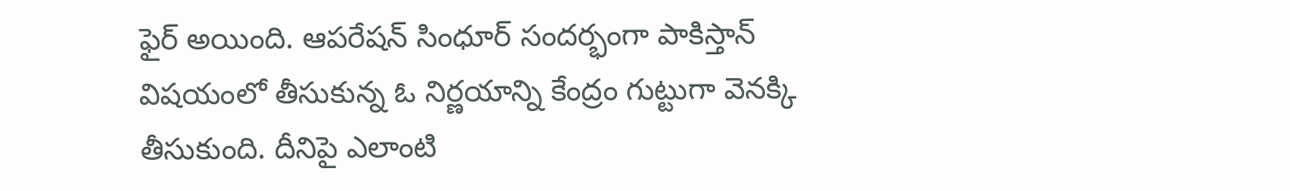ఫైర్ అయింది. ఆపరేషన్ సింధూర్ సందర్భంగా పాకిస్తాన్ విషయంలో తీసుకున్న ఓ నిర్ణయాన్ని కేంద్రం గుట్టుగా వెనక్కి తీసుకుంది. దీనిపై ఎలాంటి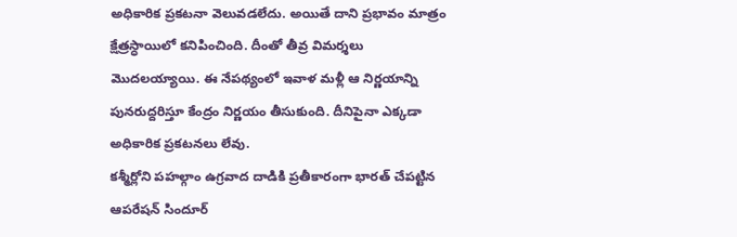అధికారిక ప్రకటనా వెలువడలేదు. అయితే దాని ప్రభావం మాత్రం క్షేత్రస్ధాయిలో కనిపించింది. దీంతో తీవ్ర విమర్శలు మొదలయ్యాయి. ఈ నేపథ్యంలో ఇవాళ మళ్లీ ఆ నిర్ణయాన్ని పునరుద్దరిస్తూ కేంద్రం నిర్ణయం తీసుకుంది. దీనిపైనా ఎక్కడా అధికారిక ప్రకటనలు లేవు.
కశ్మీర్లోని పహల్గాం ఉగ్రవాద దాడికి ప్రతీకారంగా భారత్ చేపట్టిన ఆపరేషన్ సిందూర్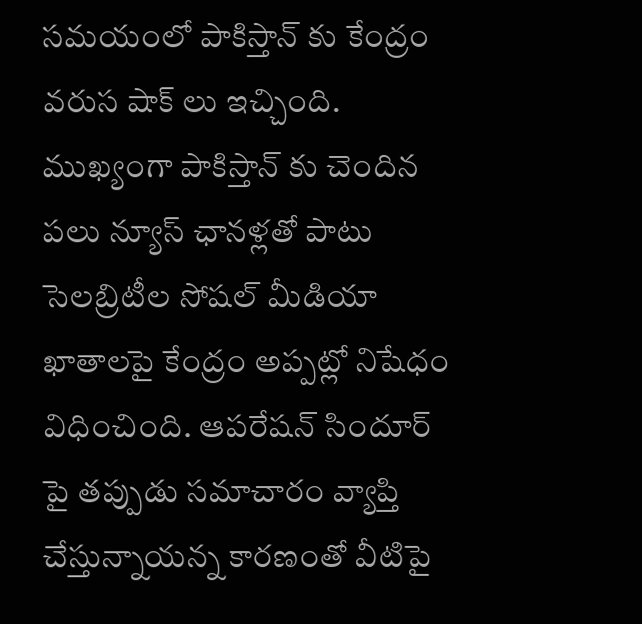సమయంలో పాకిస్తాన్ కు కేంద్రం వరుస షాక్ లు ఇచ్చింది. ముఖ్యంగా పాకిస్తాన్ కు చెందిన పలు న్యూస్ ఛానళ్లతో పాటు సెలబ్రిటీల సోషల్ మీడియా ఖాతాలపై కేంద్రం అప్పట్లో నిషేధం విధించింది. ఆపరేషన్ సిందూర్ పై తప్పుడు సమాచారం వ్యాప్తి చేస్తున్నాయన్న కారణంతో వీటిపై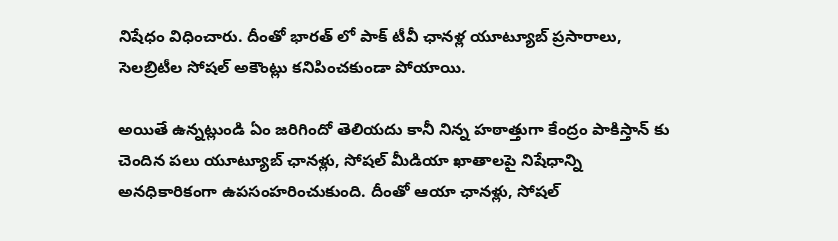నిషేధం విధించారు. దీంతో భారత్ లో పాక్ టీవీ ఛానళ్ల యూట్యూబ్ ప్రసారాలు, సెలబ్రిటీల సోషల్ అకౌంట్లు కనిపించకుండా పోయాయి.

అయితే ఉన్నట్లుండి ఏం జరిగిందో తెలియదు కానీ నిన్న హఠాత్తుగా కేంద్రం పాకిస్తాన్ కు చెందిన పలు యూట్యూబ్ ఛానళ్లు, సోషల్ మీడియా ఖాతాలపై నిషేధాన్ని అనధికారికంగా ఉపసంహరించుకుంది. దీంతో ఆయా ఛానళ్లు, సోషల్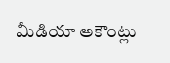మీడియా అకౌంట్లు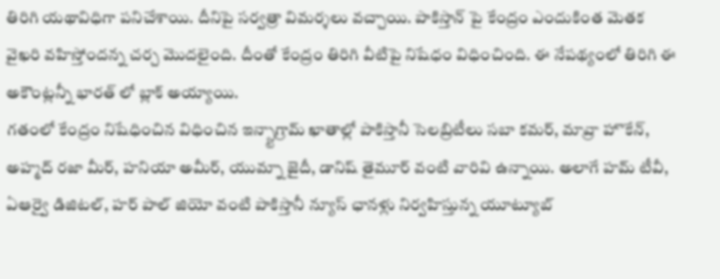తిరిగి యథావిధిగా పనిచేశాయి. దీనిపై సర్వత్రా విమర్శలు వచ్చాయి. పాకిస్తాన్ పై కేంద్రం ఎందుకింత మెతక వైఖరి వహిస్తోందన్న చర్చ మొదలైంది. దీంతో కేంద్రం తిరిగి వీటిపై నిషేధం విధించింది. ఈ నేపథ్యంలో తిరిగి ఈ అకౌంట్లన్నీ భారత్ లో బ్లాక్ అయ్యాయి.
గతంలో కేంద్రం నిషేధించిన విధించిన ఇన్స్టాగ్రామ్ ఖాతాల్లో పాకిస్తానీ సెలబ్రిటీలు సబా కమర్, మావ్రా హొకేన్, అహ్మద్ రజా మీర్, హనియా అమీర్, యుమ్నా జైదీ, డానిష్ తైమూర్ వంటి వారివి ఉన్నాయి. అలాగే హమ్ టీవీ, ఏఆర్వై డిజిటల్, హర్ పాల్ జియో వంటి పాకిస్తానీ న్యూస్ ఛానళ్లు నిర్వహిస్తున్న యూట్యూబ్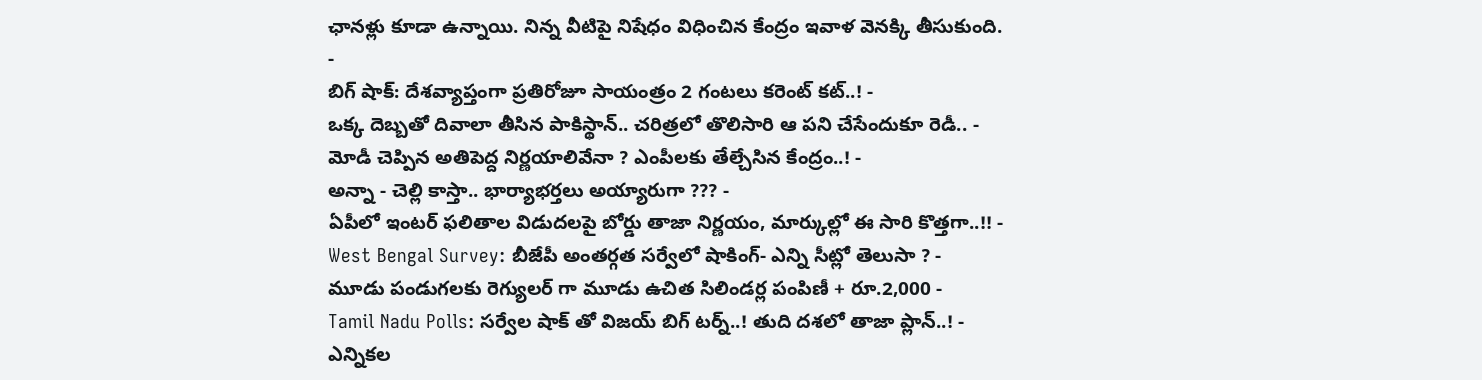ఛానళ్లు కూడా ఉన్నాయి. నిన్న వీటిపై నిషేధం విధించిన కేంద్రం ఇవాళ వెనక్కి తీసుకుంది.
-
బిగ్ షాక్: దేశవ్యాప్తంగా ప్రతిరోజూ సాయంత్రం 2 గంటలు కరెంట్ కట్..! -
ఒక్క దెబ్బతో దివాలా తీసిన పాకిస్థాన్.. చరిత్రలో తొలిసారి ఆ పని చేసేందుకూ రెడీ.. -
మోడీ చెప్పిన అతిపెద్ద నిర్ణయాలివేనా ? ఎంపీలకు తేల్చేసిన కేంద్రం..! -
అన్నా - చెల్లి కాస్తా.. భార్యాభర్తలు అయ్యారుగా ??? -
ఏపీలో ఇంటర్ ఫలితాల విడుదలపై బోర్డు తాజా నిర్ణయం, మార్కుల్లో ఈ సారి కొత్తగా..!! -
West Bengal Survey: బీజేపీ అంతర్గత సర్వేలో షాకింగ్- ఎన్ని సీట్లో తెలుసా ? -
మూడు పండుగలకు రెగ్యులర్ గా మూడు ఉచిత సిలిండర్ల పంపిణీ + రూ.2,000 -
Tamil Nadu Polls: సర్వేల షాక్ తో విజయ్ బిగ్ టర్న్..! తుది దశలో తాజా ప్లాన్..! -
ఎన్నికల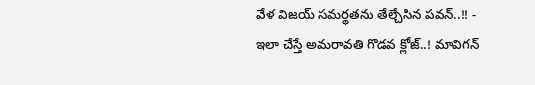వేళ విజయ్ సమర్థతను తేల్చేసిన పవన్..!! -
ఇలా చేస్తే అమరావతి గొడవ క్లోజ్..! మావిగన్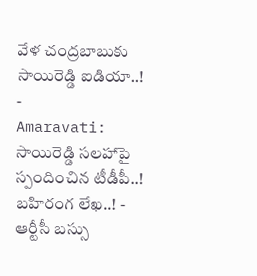వేళ చంద్రబాబుకు సాయిరెడ్డి ఐడియా..! -
Amaravati: సాయిరెడ్డి సలహాపై స్పందించిన టీడీపీ..! బహిరంగ లేఖ..! -
ఆర్టీసీ బస్సు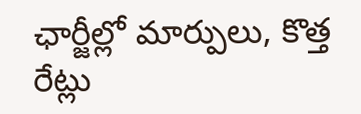ఛార్జీల్లో మార్పులు, కొత్త రేట్లు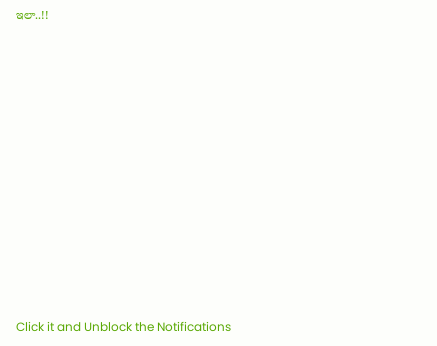ఇలా..!!












Click it and Unblock the Notifications